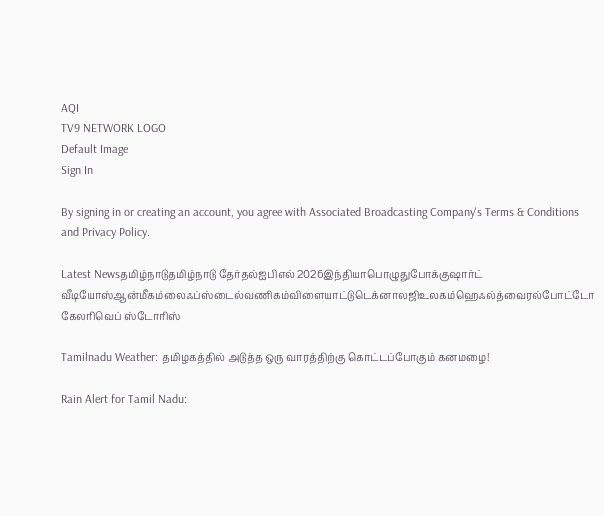AQI
TV9 NETWORK LOGO
Default Image
Sign In

By signing in or creating an account, you agree with Associated Broadcasting Company's Terms & Conditions and Privacy Policy.

Latest Newsதமிழ்நாடுதமிழ்நாடு தேர்தல்ஐபிஎல் 2026இந்தியாபொழுதுபோக்குஷார்ட் வீடியோஸ்ஆன்மீகம்லைஃப்ஸ்டைல்வணிகம்விளையாட்டுடெக்னாலஜிஉலகம்ஹெஃல்த்வைரல்போட்டோ கேலரிவெப் ஸ்டோரிஸ்

Tamilnadu Weather: தமிழகத்தில் அடுத்த ஒரு வாரத்திற்கு கொட்டப்போகும் கனமழை!

Rain Alert for Tamil Nadu: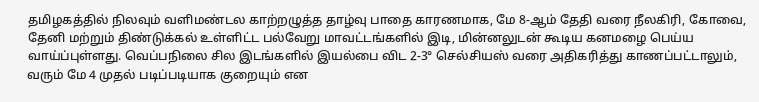தமிழகத்தில் நிலவும் வளிமண்டல காற்றழுத்த தாழ்வு பாதை காரணமாக, மே 8-ஆம் தேதி வரை நீலகிரி, கோவை, தேனி மற்றும் திண்டுக்கல் உள்ளிட்ட பல்வேறு மாவட்டங்களில் இடி, மின்னலுடன் கூடிய கனமழை பெய்ய வாய்ப்புள்ளது. வெப்பநிலை சில இடங்களில் இயல்பை விட 2-3° செல்சியஸ் வரை அதிகரித்து காணப்பட்டாலும், வரும் மே 4 முதல் படிப்படியாக குறையும் என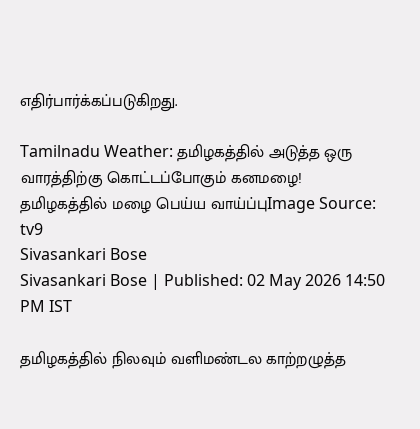எதிர்பார்க்கப்படுகிறது.

Tamilnadu Weather: தமிழகத்தில் அடுத்த ஒரு வாரத்திற்கு கொட்டப்போகும் கனமழை!
தமிழகத்தில் மழை பெய்ய வாய்ப்புImage Source: tv9
Sivasankari Bose
Sivasankari Bose | Published: 02 May 2026 14:50 PM IST

தமிழகத்தில் நிலவும் வளிமண்டல காற்றழுத்த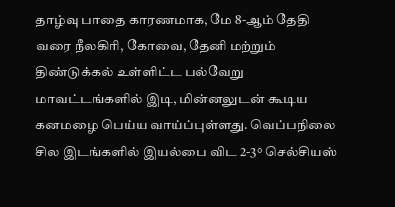தாழ்வு பாதை காரணமாக, மே 8-ஆம் தேதி வரை நீலகிரி, கோவை, தேனி மற்றும் திண்டுக்கல் உள்ளிட்ட பல்வேறு மாவட்டங்களில் இடி, மின்னலுடன் கூடிய கனமழை பெய்ய வாய்ப்புள்ளது. வெப்பநிலை சில இடங்களில் இயல்பை விட 2-3° செல்சியஸ்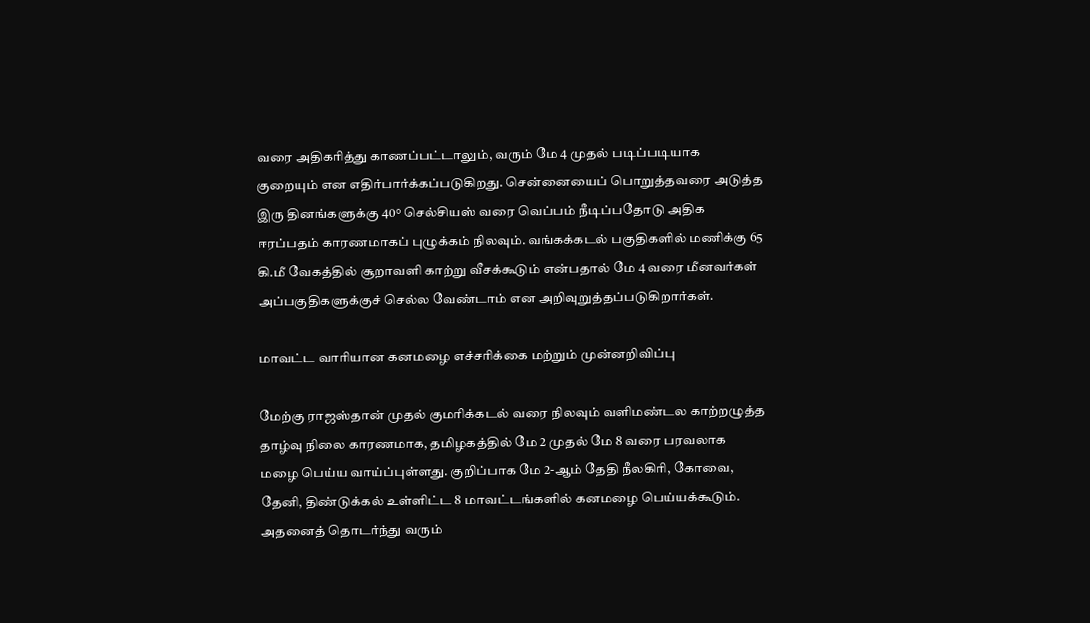வரை அதிகரித்து காணப்பட்டாலும், வரும் மே 4 முதல் படிப்படியாக குறையும் என எதிர்பார்க்கப்படுகிறது. சென்னையைப் பொறுத்தவரை அடுத்த இரு தினங்களுக்கு 40° செல்சியஸ் வரை வெப்பம் நீடிப்பதோடு அதிக ஈரப்பதம் காரணமாகப் புழுக்கம் நிலவும். வங்கக்கடல் பகுதிகளில் மணிக்கு 65 கி.மீ வேகத்தில் சூறாவளி காற்று வீசக்கூடும் என்பதால் மே 4 வரை மீனவர்கள் அப்பகுதிகளுக்குச் செல்ல வேண்டாம் என அறிவுறுத்தப்படுகிறார்கள்.

மாவட்ட வாரியான கனமழை எச்சரிக்கை மற்றும் முன்னறிவிப்பு

மேற்கு ராஜஸ்தான் முதல் குமரிக்கடல் வரை நிலவும் வளிமண்டல காற்றழுத்த தாழ்வு நிலை காரணமாக, தமிழகத்தில் மே 2 முதல் மே 8 வரை பரவலாக மழை பெய்ய வாய்ப்புள்ளது. குறிப்பாக மே 2-ஆம் தேதி நீலகிரி, கோவை, தேனி, திண்டுக்கல் உள்ளிட்ட 8 மாவட்டங்களில் கனமழை பெய்யக்கூடும். அதனைத் தொடர்ந்து வரும்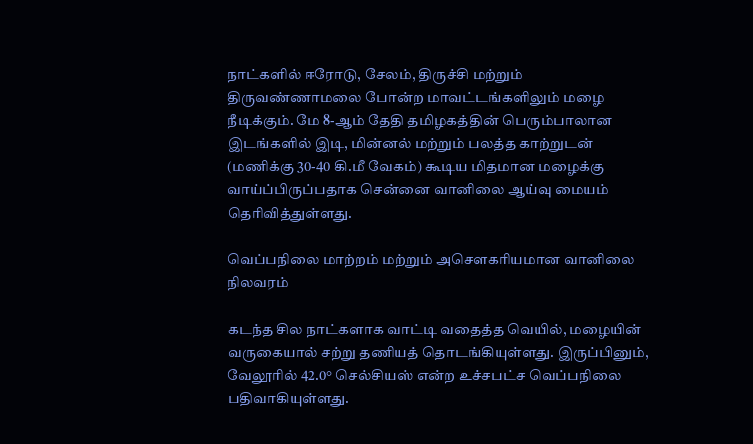நாட்களில் ஈரோடு, சேலம், திருச்சி மற்றும் திருவண்ணாமலை போன்ற மாவட்டங்களிலும் மழை நீடிக்கும். மே 8-ஆம் தேதி தமிழகத்தின் பெரும்பாலான இடங்களில் இடி, மின்னல் மற்றும் பலத்த காற்றுடன் (மணிக்கு 30-40 கி.மீ வேகம்) கூடிய மிதமான மழைக்கு வாய்ப்பிருப்பதாக சென்னை வானிலை ஆய்வு மையம் தெரிவித்துள்ளது.

வெப்பநிலை மாற்றம் மற்றும் அசௌகரியமான வானிலை நிலவரம்

கடந்த சில நாட்களாக வாட்டி வதைத்த வெயில், மழையின் வருகையால் சற்று தணியத் தொடங்கியுள்ளது. இருப்பினும், வேலூரில் 42.0° செல்சியஸ் என்ற உச்சபட்ச வெப்பநிலை பதிவாகியுள்ளது.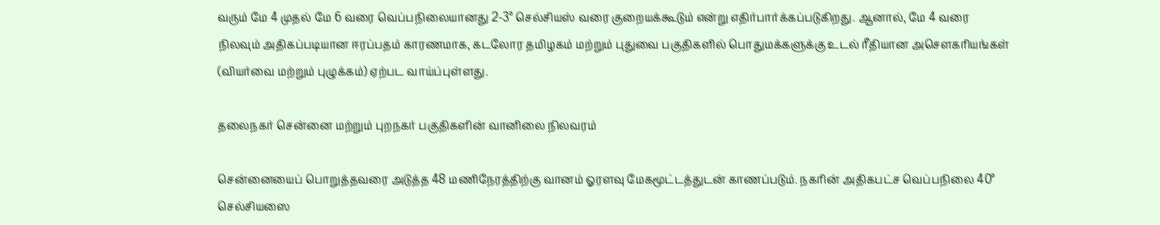வரும் மே 4 முதல் மே 6 வரை வெப்பநிலையானது 2-3° செல்சியஸ் வரை குறையக்கூடும் என்று எதிர்பார்க்கப்படுகிறது. ஆனால், மே 4 வரை நிலவும் அதிகப்படியான ஈரப்பதம் காரணமாக, கடலோர தமிழகம் மற்றும் புதுவை பகுதிகளில் பொதுமக்களுக்கு உடல் ரீதியான அசௌகரியங்கள் (வியர்வை மற்றும் புழுக்கம்) ஏற்பட வாய்ப்புள்ளது.

தலைநகர் சென்னை மற்றும் புறநகர் பகுதிகளின் வானிலை நிலவரம்

சென்னையைப் பொறுத்தவரை அடுத்த 48 மணிநேரத்திற்கு வானம் ஓரளவு மேகமூட்டத்துடன் காணப்படும். நகரின் அதிகபட்ச வெப்பநிலை 40° செல்சியஸை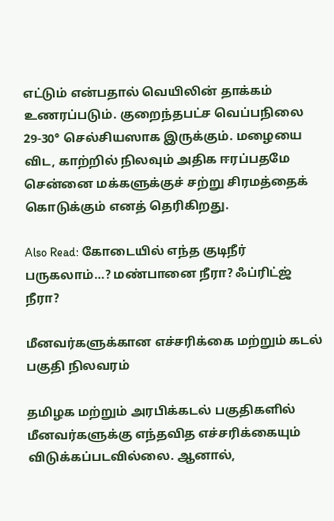எட்டும் என்பதால் வெயிலின் தாக்கம் உணரப்படும். குறைந்தபட்ச வெப்பநிலை 29-30° செல்சியஸாக இருக்கும். மழையை விட, காற்றில் நிலவும் அதிக ஈரப்பதமே சென்னை மக்களுக்குச் சற்று சிரமத்தைக் கொடுக்கும் எனத் தெரிகிறது.

Also Read: கோடையில் எந்த குடிநீர் பருகலாம்…? மண்பானை நீரா? ஃப்ரிட்ஜ் நீரா?

மீனவர்களுக்கான எச்சரிக்கை மற்றும் கடல் பகுதி நிலவரம்

தமிழக மற்றும் அரபிக்கடல் பகுதிகளில் மீனவர்களுக்கு எந்தவித எச்சரிக்கையும் விடுக்கப்படவில்லை. ஆனால்,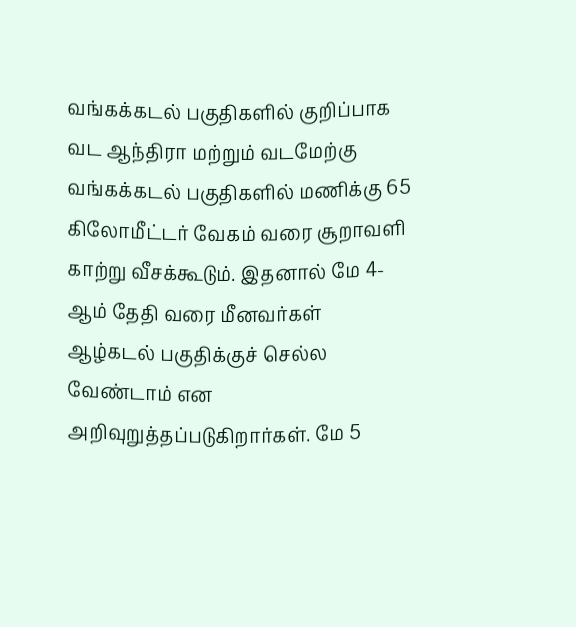வங்கக்கடல் பகுதிகளில் குறிப்பாக வட ஆந்திரா மற்றும் வடமேற்கு வங்கக்கடல் பகுதிகளில் மணிக்கு 65 கிலோமீட்டர் வேகம் வரை சூறாவளி காற்று வீசக்கூடும். இதனால் மே 4-ஆம் தேதி வரை மீனவர்கள் ஆழ்கடல் பகுதிக்குச் செல்ல வேண்டாம் என அறிவுறுத்தப்படுகிறார்கள். மே 5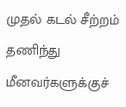முதல் கடல் சீற்றம் தணிந்து மீனவர்களுக்குச்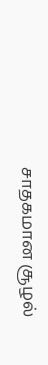சாதகமான சூழல்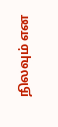நிலவும் என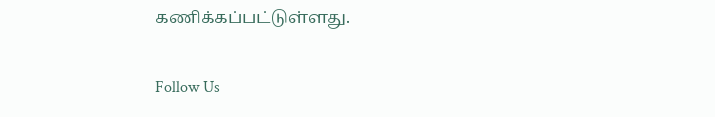கணிக்கப்பட்டுள்ளது.

Follow Us